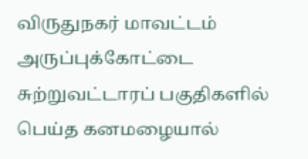விருதுநகர் மாவட்டம் அருப்புக்கோட்டை சுற்றுவட்டாரப் பகுதிகளில் பெய்த கனமழையால்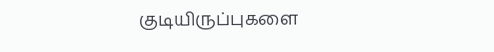குடியிருப்புகளை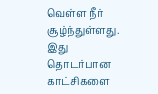வெள்ள நீர் சூழ்ந்துள்ளது. இது தொடர்பான காட்சிகளை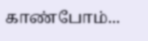காண்போம்...